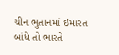ચીન ભુતાનમાં ઇમારત બાંધે તો ભારતે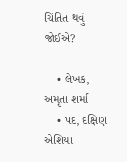ચિંતિત થવું જોઈએ?

    • લેખક, અમૃતા શર્મા
    • પદ, દક્ષિણ એશિયા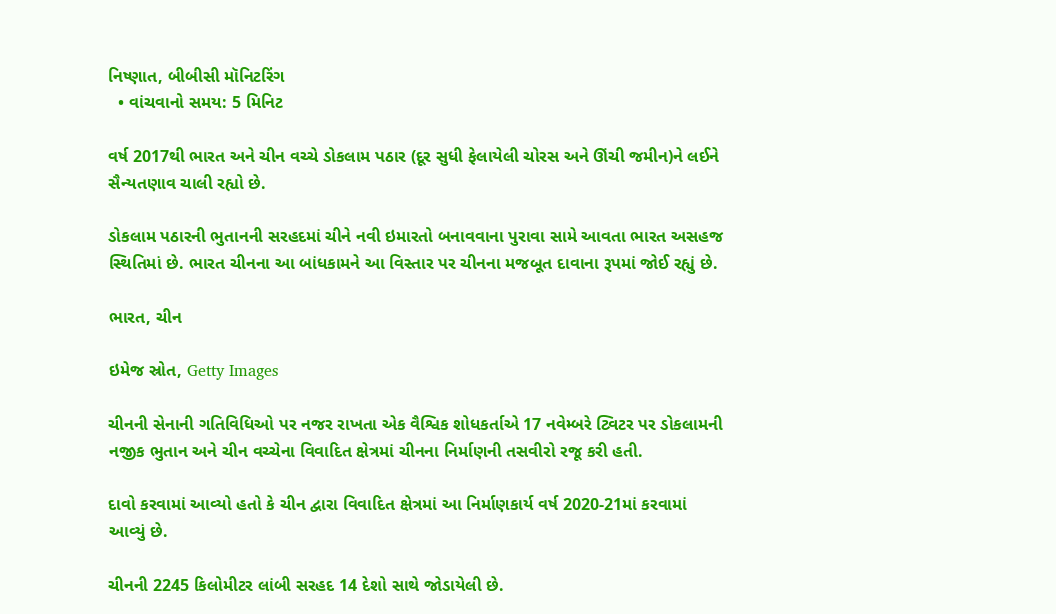નિષ્ણાત, બીબીસી મૉનિટરિંગ
  • વાંચવાનો સમય: 5 મિનિટ

વર્ષ 2017થી ભારત અને ચીન વચ્ચે ડોકલામ પઠાર (દૂર સુધી ફેલાયેલી ચોરસ અને ઊંચી જમીન)ને લઈને સૈન્યતણાવ ચાલી રહ્યો છે.

ડોકલામ પઠારની ભુતાનની સરહદમાં ચીને નવી ઇમારતો બનાવવાના પુરાવા સામે આવતા ભારત અસહજ સ્થિતિમાં છે. ભારત ચીનના આ બાંધકામને આ વિસ્તાર પર ચીનના મજબૂત દાવાના રૂપમાં જોઈ રહ્યું છે.

ભારત, ચીન

ઇમેજ સ્રોત, Getty Images

ચીનની સેનાની ગતિવિધિઓ પર નજર રાખતા એક વૈશ્વિક શોધકર્તાએ 17 નવેમ્બરે ટ્વિટર પર ડોકલામની નજીક ભુતાન અને ચીન વચ્ચેના વિવાદિત ક્ષેત્રમાં ચીનના નિર્માણની તસવીરો રજૂ કરી હતી.

દાવો કરવામાં આવ્યો હતો કે ચીન દ્વારા વિવાદિત ક્ષેત્રમાં આ નિર્માણકાર્ય વર્ષ 2020-21માં કરવામાં આવ્યું છે.

ચીનની 2245 કિલોમીટર લાંબી સરહદ 14 દેશો સાથે જોડાયેલી છે.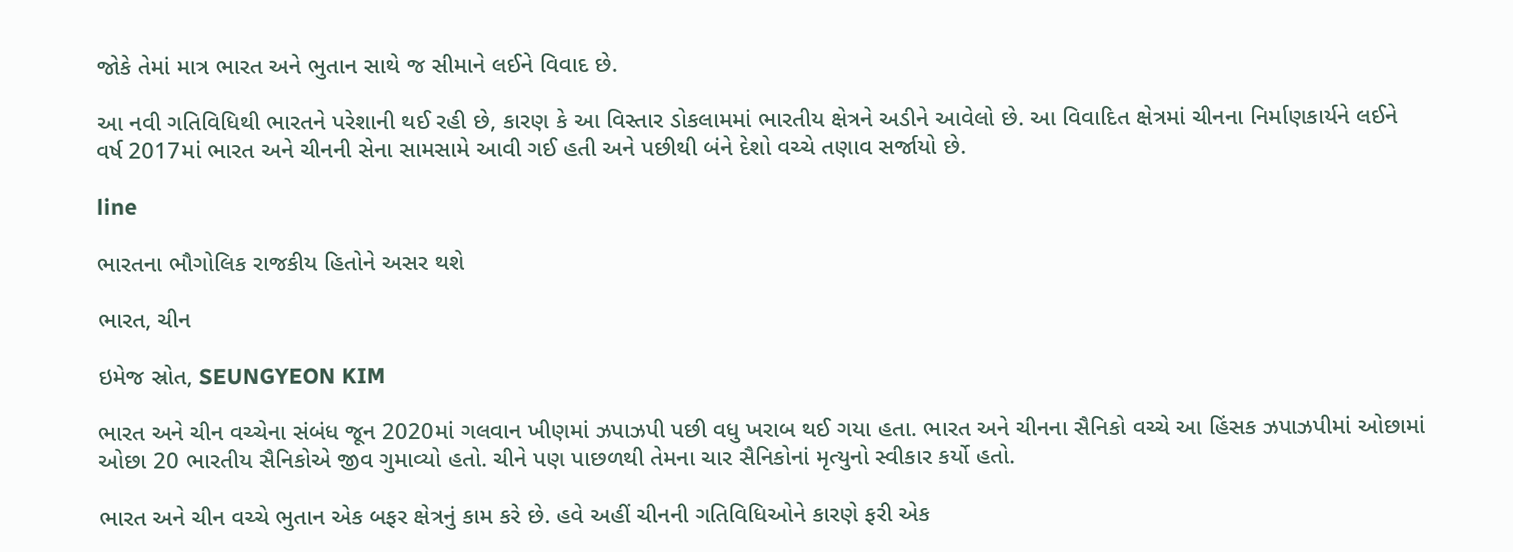જોકે તેમાં માત્ર ભારત અને ભુતાન સાથે જ સીમાને લઈને વિવાદ છે.

આ નવી ગતિવિધિથી ભારતને પરેશાની થઈ રહી છે, કારણ કે આ વિસ્તાર ડોકલામમાં ભારતીય ક્ષેત્રને અડીને આવેલો છે. આ વિવાદિત ક્ષેત્રમાં ચીનના નિર્માણકાર્યને લઈને વર્ષ 2017માં ભારત અને ચીનની સેના સામસામે આવી ગઈ હતી અને પછીથી બંને દેશો વચ્ચે તણાવ સર્જાયો છે.

line

ભારતના ભૌગોલિક રાજકીય હિતોને અસર થશે

ભારત, ચીન

ઇમેજ સ્રોત, SEUNGYEON KIM

ભારત અને ચીન વચ્ચેના સંબંધ જૂન 2020માં ગલવાન ખીણમાં ઝપાઝપી પછી વધુ ખરાબ થઈ ગયા હતા. ભારત અને ચીનના સૈનિકો વચ્ચે આ હિંસક ઝપાઝપીમાં ઓછામાં ઓછા 20 ભારતીય સૈનિકોએ જીવ ગુમાવ્યો હતો. ચીને પણ પાછળથી તેમના ચાર સૈનિકોનાં મૃત્યુનો સ્વીકાર કર્યો હતો.

ભારત અને ચીન વચ્ચે ભુતાન એક બફર ક્ષેત્રનું કામ કરે છે. હવે અહીં ચીનની ગતિવિધિઓને કારણે ફરી એક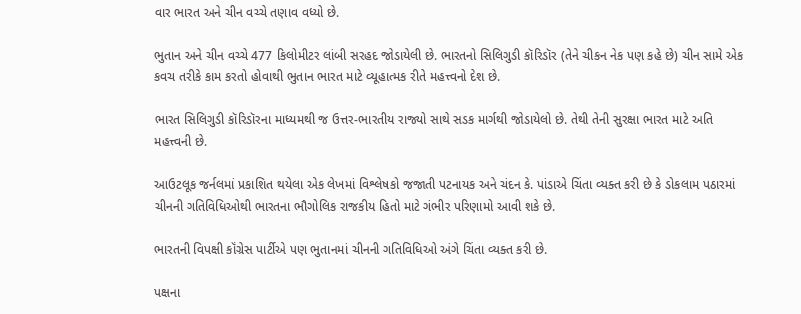વાર ભારત અને ચીન વચ્ચે તણાવ વધ્યો છે.

ભુતાન અને ચીન વચ્ચે 477 કિલોમીટર લાંબી સરહદ જોડાયેલી છે. ભારતનો સિલિગુડી કૉરિડૉર (તેને ચીકન નેક પણ કહે છે) ચીન સામે એક કવચ તરીકે કામ કરતો હોવાથી ભુતાન ભારત માટે વ્યૂહાત્મક રીતે મહત્ત્વનો દેશ છે.

ભારત સિલિગુડી કૉરિડૉરના માધ્યમથી જ ઉત્તર-ભારતીય રાજ્યો સાથે સડક માર્ગથી જોડાયેલો છે. તેથી તેની સુરક્ષા ભારત માટે અતિ મહત્ત્વની છે.

આઉટલૂક જર્નલમાં પ્રકાશિત થયેલા એક લેખમાં વિશ્લેષકો જજાતી પટનાયક અને ચંદન કે. પાંડાએ ચિંતા વ્યક્ત કરી છે કે ડોકલામ પઠારમાં ચીનની ગતિવિધિઓથી ભારતના ભૌગોલિક રાજકીય હિતો માટે ગંભીર પરિણામો આવી શકે છે.

ભારતની વિપક્ષી કૉંગ્રેસ પાર્ટીએ પણ ભુતાનમાં ચીનની ગતિવિધિઓ અંગે ચિંતા વ્યક્ત કરી છે.

પક્ષના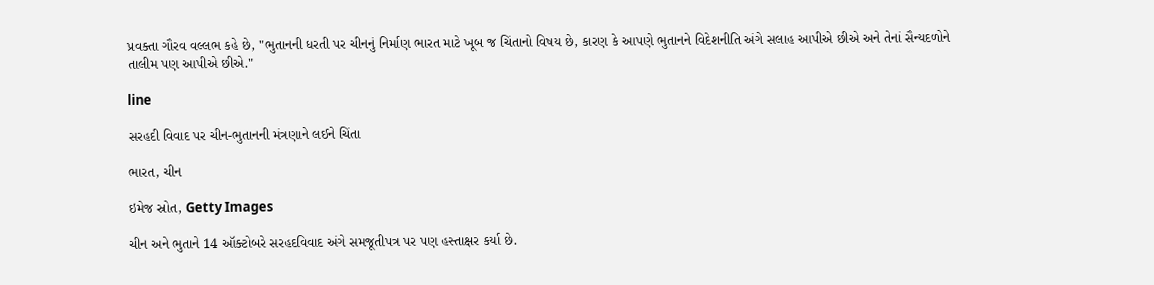પ્રવક્તા ગૌરવ વલ્લભ કહે છે, "ભુતાનની ધરતી પર ચીનનું નિર્માણ ભારત માટે ખૂબ જ ચિંતાનો વિષય છે, કારણ કે આપણે ભુતાનને વિદેશનીતિ અંગે સલાહ આપીએ છીએ અને તેનાં સૈન્યદળોને તાલીમ પણ આપીએ છીએ."

line

સરહદી વિવાદ પર ચીન-ભુતાનની મંત્રણાને લઈને ચિંતા

ભારત, ચીન

ઇમેજ સ્રોત, Getty Images

ચીન અને ભુતાને 14 ઑક્ટોબરે સરહદવિવાદ અંગે સમજૂતીપત્ર પર પણ હસ્તાક્ષર કર્યા છે.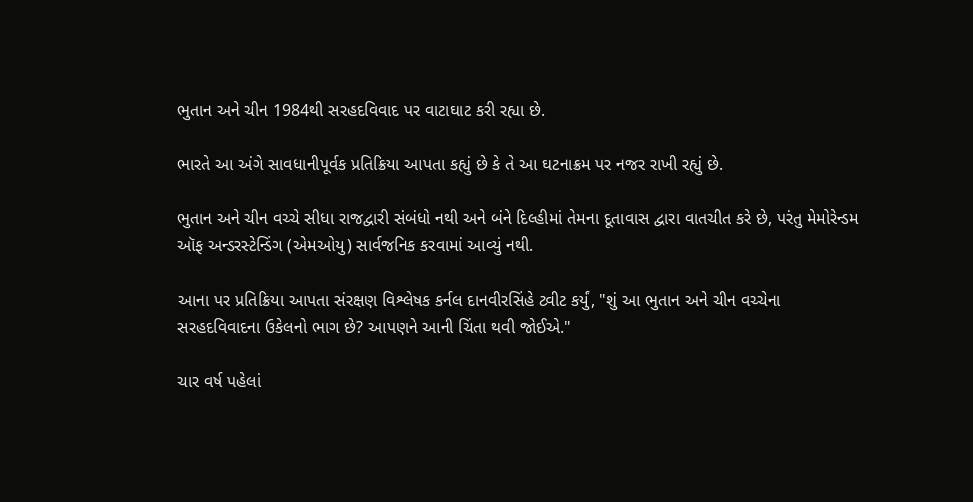ભુતાન અને ચીન 1984થી સરહદવિવાદ પર વાટાઘાટ કરી રહ્યા છે.

ભારતે આ અંગે સાવધાનીપૂર્વક પ્રતિક્રિયા આપતા કહ્યું છે કે તે આ ઘટનાક્રમ પર નજર રાખી રહ્યું છે.

ભુતાન અને ચીન વચ્ચે સીધા રાજદ્વારી સંબંધો નથી અને બંને દિલ્હીમાં તેમના દૂતાવાસ દ્વારા વાતચીત કરે છે, પરંતુ મેમોરેન્ડમ ઑફ અન્ડરસ્ટેન્ડિંગ (એમઓયુ) સાર્વજનિક કરવામાં આવ્યું નથી.

આના પર પ્રતિક્રિયા આપતા સંરક્ષણ વિશ્લેષક કર્નલ દાનવીરસિંહે ટ્વીટ કર્યું, "શું આ ભુતાન અને ચીન વચ્ચેના સરહદવિવાદના ઉકેલનો ભાગ છે? આપણને આની ચિંતા થવી જોઈએ."

ચાર વર્ષ પહેલાં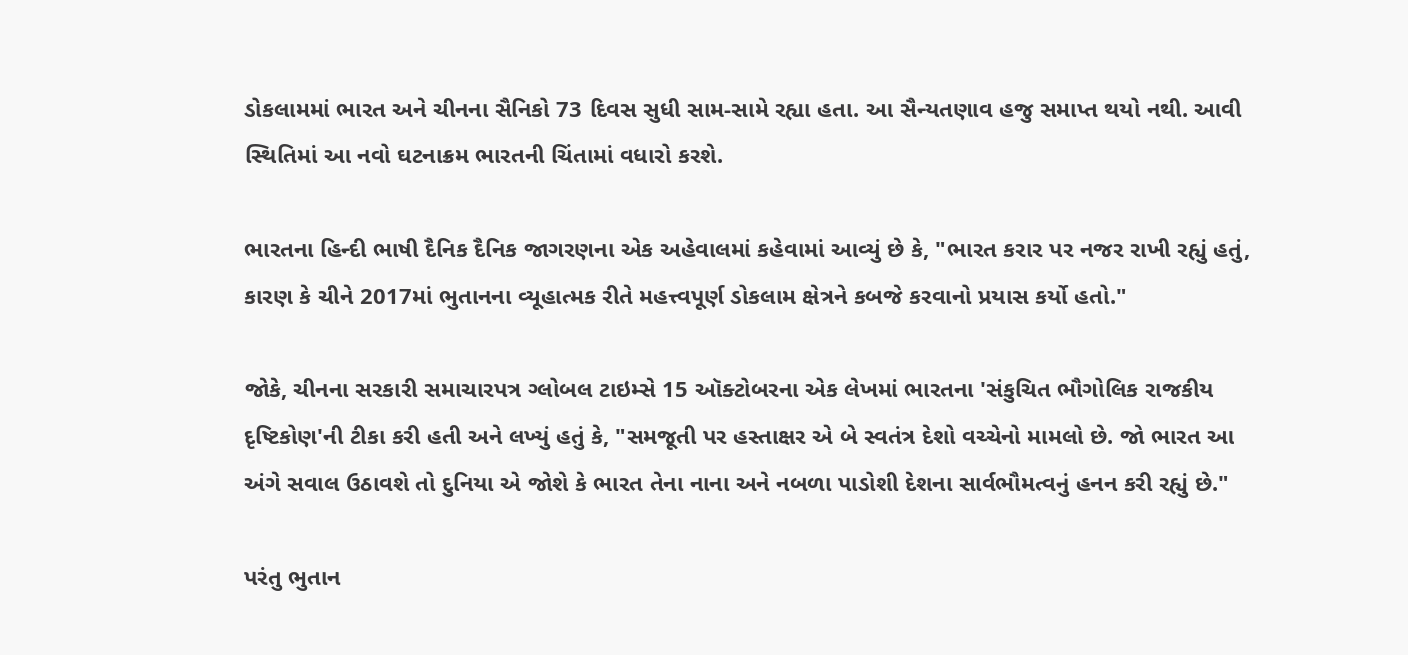ડોકલામમાં ભારત અને ચીનના સૈનિકો 73 દિવસ સુધી સામ-સામે રહ્યા હતા. આ સૈન્યતણાવ હજુ સમાપ્ત થયો નથી. આવી સ્થિતિમાં આ નવો ઘટનાક્રમ ભારતની ચિંતામાં વધારો કરશે.

ભારતના હિન્દી ભાષી દૈનિક દૈનિક જાગરણના એક અહેવાલમાં કહેવામાં આવ્યું છે કે, "ભારત કરાર પર નજર રાખી રહ્યું હતું, કારણ કે ચીને 2017માં ભુતાનના વ્યૂહાત્મક રીતે મહત્ત્વપૂર્ણ ડોકલામ ક્ષેત્રને કબજે કરવાનો પ્રયાસ કર્યો હતો."

જોકે, ચીનના સરકારી સમાચારપત્ર ગ્લોબલ ટાઇમ્સે 15 ઑક્ટોબરના એક લેખમાં ભારતના 'સંકુચિત ભૌગોલિક રાજકીય દૃષ્ટિકોણ'ની ટીકા કરી હતી અને લખ્યું હતું કે, "સમજૂતી પર હસ્તાક્ષર એ બે સ્વતંત્ર દેશો વચ્ચેનો મામલો છે. જો ભારત આ અંગે સવાલ ઉઠાવશે તો દુનિયા એ જોશે કે ભારત તેના નાના અને નબળા પાડોશી દેશના સાર્વભૌમત્વનું હનન કરી રહ્યું છે."

પરંતુ ભુતાન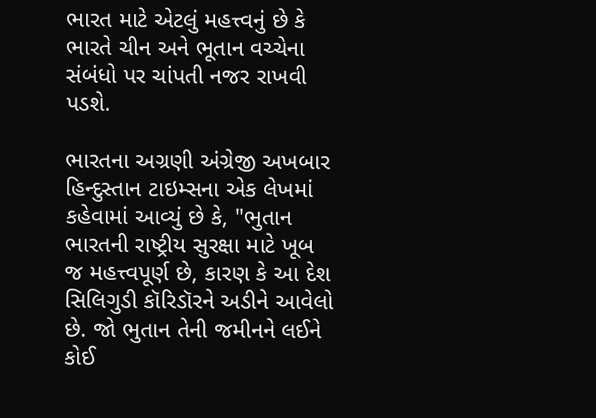ભારત માટે એટલું મહત્ત્વનું છે કે ભારતે ચીન અને ભૂતાન વચ્ચેના સંબંધો પર ચાંપતી નજર રાખવી પડશે.

ભારતના અગ્રણી અંગ્રેજી અખબાર હિન્દુસ્તાન ટાઇમ્સના એક લેખમાં કહેવામાં આવ્યું છે કે, "ભુતાન ભારતની રાષ્ટ્રીય સુરક્ષા માટે ખૂબ જ મહત્ત્વપૂર્ણ છે, કારણ કે આ દેશ સિલિગુડી કૉરિડૉરને અડીને આવેલો છે. જો ભુતાન તેની જમીનને લઈને કોઈ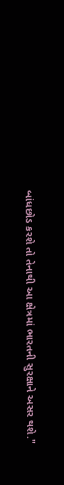બાંધછોડ કરશે તો તેનાથી આ ક્ષેત્રમાં ભારતની સુરક્ષાને અસર થશે."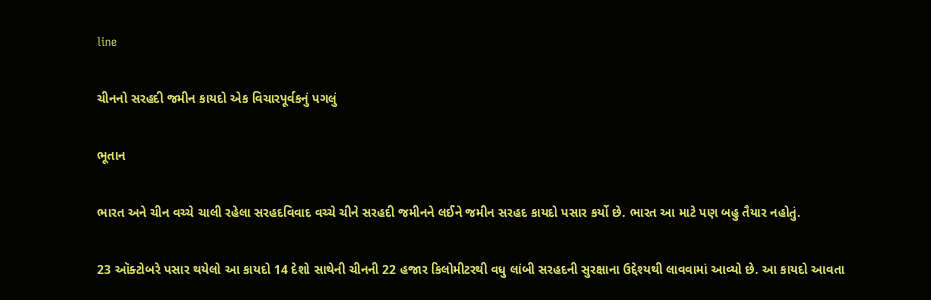line

ચીનનો સરહદી જમીન કાયદો એક વિચારપૂર્વકનું પગલું

ભૂતાન

ભારત અને ચીન વચ્ચે ચાલી રહેલા સરહદવિવાદ વચ્ચે ચીને સરહદી જમીનને લઈને જમીન સરહદ કાયદો પસાર કર્યો છે. ભારત આ માટે પણ બહુ તૈયાર નહોતું.

23 ઑક્ટોબરે પસાર થયેલો આ કાયદો 14 દેશો સાથેની ચીનની 22 હજાર કિલોમીટરથી વધુ લાંબી સરહદની સુરક્ષાના ઉદ્દેશ્યથી લાવવામાં આવ્યો છે. આ કાયદો આવતા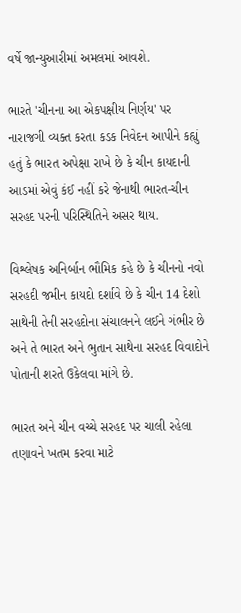વર્ષે જાન્યુઆરીમાં અમલમાં આવશે.

ભારતે 'ચીનના આ એકપક્ષીય નિર્ણય' પર નારાજગી વ્યક્ત કરતા કડક નિવેદન આપીને કહ્યું હતું કે ભારત અપેક્ષા રાખે છે કે ચીન કાયદાની આડમાં એવું કંઈ નહીં કરે જેનાથી ભારત-ચીન સરહદ પરની પરિસ્થિતિને અસર થાય.

વિશ્લેષક અનિર્બાન ભૌમિક કહે છે કે ચીનનો નવો સરહદી જમીન કાયદો દર્શાવે છે કે ચીન 14 દેશો સાથેની તેની સરહદોના સંચાલનને લઈને ગંભીર છે અને તે ભારત અને ભુતાન સાથેના સરહદ વિવાદોને પોતાની શરતે ઉકેલવા માંગે છે.

ભારત અને ચીન વચ્ચે સરહદ પર ચાલી રહેલા તણાવને ખતમ કરવા માટે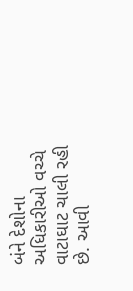બંને દેશોના અધિકારીઓ વચ્ચે વાટાઘાટ ચાલી રહી છે. આવી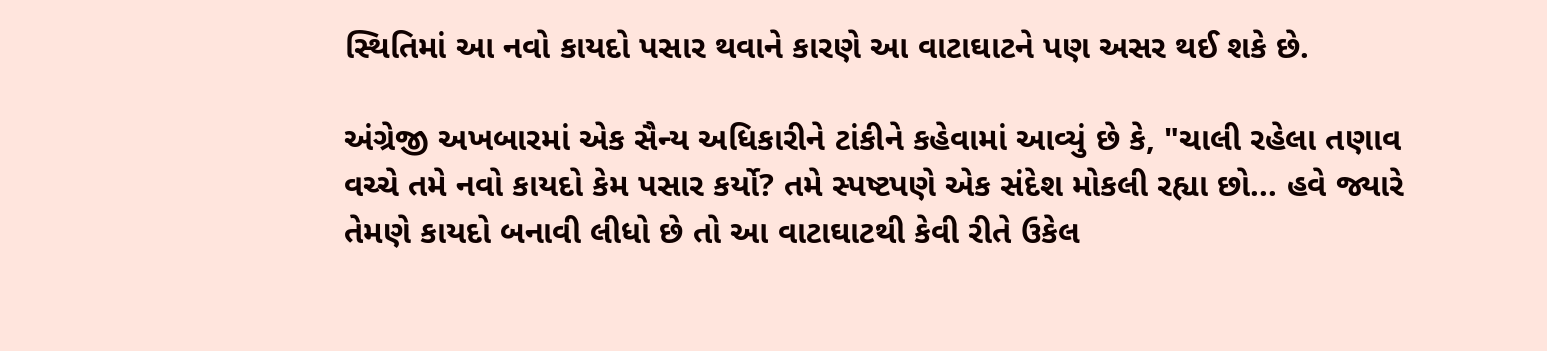સ્થિતિમાં આ નવો કાયદો પસાર થવાને કારણે આ વાટાઘાટને પણ અસર થઈ શકે છે.

અંગ્રેજી અખબારમાં એક સૈન્ય અધિકારીને ટાંકીને કહેવામાં આવ્યું છે કે, "ચાલી રહેલા તણાવ વચ્ચે તમે નવો કાયદો કેમ પસાર કર્યો? તમે સ્પષ્ટપણે એક સંદેશ મોકલી રહ્યા છો... હવે જ્યારે તેમણે કાયદો બનાવી લીધો છે તો આ વાટાઘાટથી કેવી રીતે ઉકેલ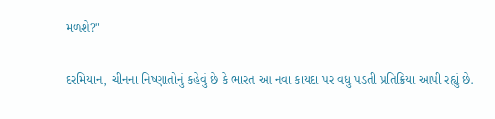મળશે?"

દરમિયાન, ચીનના નિષ્ણાતોનું કહેવું છે કે ભારત આ નવા કાયદા પર વધુ પડતી પ્રતિક્રિયા આપી રહ્યું છે.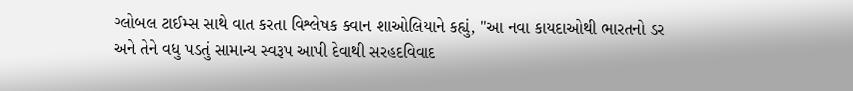ગ્લોબલ ટાઈમ્સ સાથે વાત કરતા વિશ્લેષક ક્વાન શાઓલિયાને કહ્યું, "આ નવા કાયદાઓથી ભારતનો ડર અને તેને વધુ પડતું સામાન્ય સ્વરૂપ આપી દેવાથી સરહદવિવાદ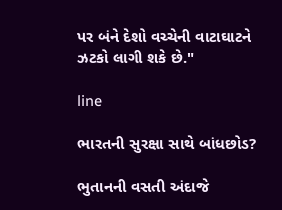પર બંને દેશો વચ્ચેની વાટાઘાટને ઝટકો લાગી શકે છે."

line

ભારતની સુરક્ષા સાથે બાંધછોડ?

ભુતાનની વસતી અંદાજે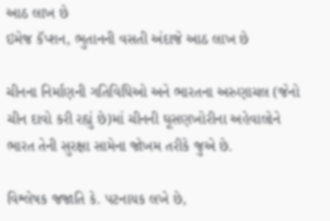આઠ લાખ છે
ઇમેજ કૅપ્શન, ભુતાનની વસતી અંદાજે આઠ લાખ છે

ચીનના નિર્માણની ગતિવિધિઓ અને ભારતના અરુણાચલ (જેનો ચીન દાવો કરી રહ્યું છે)માં ચીનની ઘૂસણખોરીના અહેવાલોને ભારત તેની સુરક્ષા સામેના જોખમ તરીકે જુએ છે.

વિશ્લેષક જજાતિ કે. પટનાયક લખે છે,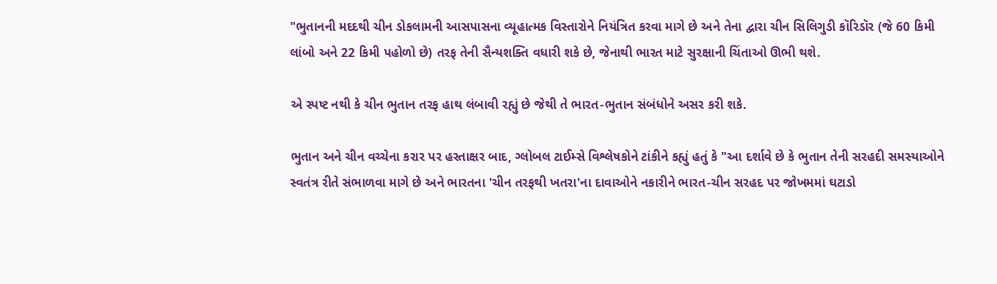"ભુતાનની મદદથી ચીન ડોકલામની આસપાસના વ્યૂહાત્મક વિસ્તારોને નિયંત્રિત કરવા માગે છે અને તેના દ્વારા ચીન સિલિગુડી કૉરિડૉર (જે 60 કિમી લાંબો અને 22 કિમી પહોળો છે) તરફ તેની સૈન્યશક્તિ વધારી શકે છે, જેનાથી ભારત માટે સુરક્ષાની ચિંતાઓ ઊભી થશે.

એ સ્પષ્ટ નથી કે ચીન ભુતાન તરફ હાથ લંબાવી રહ્યું છે જેથી તે ભારત-ભુતાન સંબંધોને અસર કરી શકે.

ભુતાન અને ચીન વચ્ચેના કરાર પર હસ્તાક્ષર બાદ, ગ્લોબલ ટાઈમ્સે વિશ્લેષકોને ટાંકીને કહ્યું હતું કે "આ દર્શાવે છે કે ભુતાન તેની સરહદી સમસ્યાઓને સ્વતંત્ર રીતે સંભાળવા માગે છે અને ભારતના 'ચીન તરફથી ખતરા'ના દાવાઓને નકારીને ભારત-ચીન સરહદ પર જોખમમાં ઘટાડો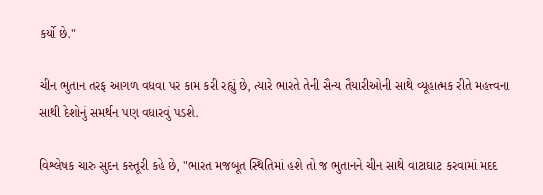કર્યો છે."

ચીન ભુતાન તરફ આગળ વધવા પર કામ કરી રહ્યું છે, ત્યારે ભારતે તેની સૈન્ય તૈયારીઓની સાથે વ્યૂહાત્મક રીતે મહત્ત્વના સાથી દેશોનું સમર્થન પણ વધારવું પડશે.

વિશ્લેષક ચારુ સુદન કસ્તૂરી કહે છે, "ભારત મજબૂત સ્થિતિમાં હશે તો જ ભુતાનને ચીન સાથે વાટાઘાટ કરવામાં મદદ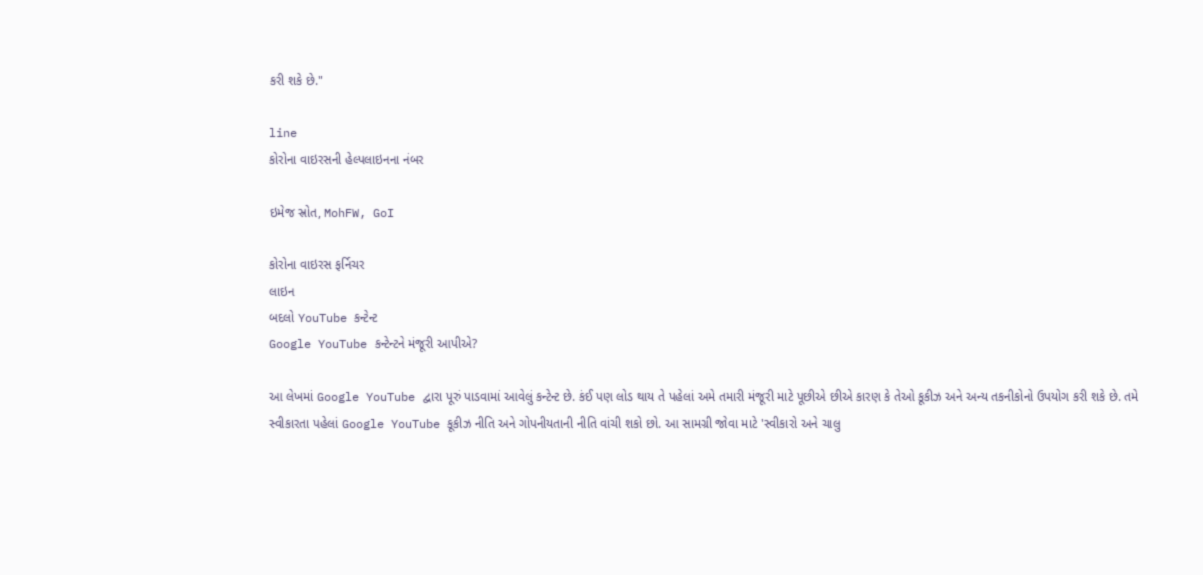કરી શકે છે."

line
કોરોના વાઇરસની હેલ્પલાઇનના નંબર

ઇમેજ સ્રોત, MohFW, GoI

કોરોના વાઇરસ ફર્નિચર
લાઇન
બદલો YouTube કન્ટેન્ટ
Google YouTube કન્ટેન્ટને મંજૂરી આપીએ?

આ લેખમાં Google YouTube દ્વારા પૂરું પાડવામાં આવેલું કન્ટેન્ટ છે. કંઈ પણ લોડ થાય તે પહેલાં અમે તમારી મંજૂરી માટે પૂછીએ છીએ કારણ કે તેઓ કૂકીઝ અને અન્ય તકનીકોનો ઉપયોગ કરી શકે છે. તમે સ્વીકારતા પહેલાં Google YouTube કૂકીઝ નીતિ અને ગોપનીયતાની નીતિ વાંચી શકો છો. આ સામગ્રી જોવા માટે 'સ્વીકારો અને ચાલુ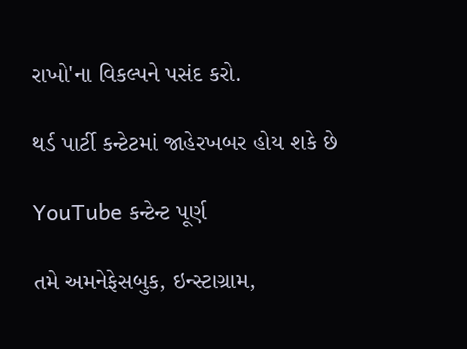રાખો'ના વિકલ્પને પસંદ કરો.

થર્ડ પાર્ટી કન્ટેટમાં જાહેરખબર હોય શકે છે

YouTube કન્ટેન્ટ પૂર્ણ

તમે અમનેફેસબુક, ઇન્સ્ટાગ્રામ,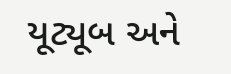યૂટ્યૂબ અને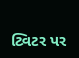ટ્વિટર પર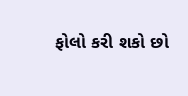ફોલો કરી શકો છો